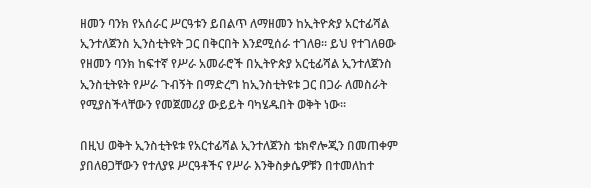ዘመን ባንክ የአሰራር ሥርዓቱን ይበልጥ ለማዘመን ከኢትዮጵያ አርተፊሻል ኢንተለጀንስ ኢንስቲትዩት ጋር በቅርበት እንደሚሰራ ተገለፀ፡፡ ይህ የተገለፀው የዘመን ባንክ ከፍተኛ የሥራ አመራሮች በኢትዮጵያ አርቲፊሻል ኢንተለጀንስ ኢንስቲትዩት የሥራ ጉብኝት በማድረግ ከኢንስቲትዩቱ ጋር በጋራ ለመስራት የሚያስችላቸውን የመጀመሪያ ውይይት ባካሄዱበት ወቅት ነው፡፡

በዚህ ወቅት ኢንስቲትዩቱ የአርተፊሻል ኢንተለጀንስ ቴክኖሎጂን በመጠቀም ያበለፀጋቸውን የተለያዩ ሥርዓቶችና የሥራ እንቅስቃሴዎቹን በተመለከተ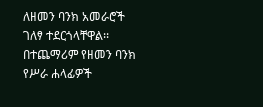ለዘመን ባንክ አመራሮች ገለፃ ተደርጎላቸዋል፡፡ በተጨማሪም የዘመን ባንክ የሥራ ሐላፊዎች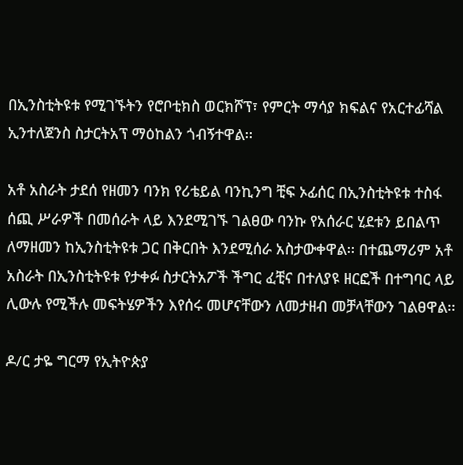በኢንስቲትዩቱ የሚገኙትን የሮቦቲክስ ወርክሾፕ፣ የምርት ማሳያ ክፍልና የአርተፊሻል ኢንተለጀንስ ስታርትአፕ ማዕከልን ጎብኝተዋል፡፡

አቶ አስራት ታደሰ የዘመን ባንክ የሪቴይል ባንኪንግ ቺፍ ኦፊሰር በኢንስቲትዩቱ ተስፋ ሰጪ ሥራዎች በመሰራት ላይ እንደሚገኙ ገልፀው ባንኩ የአሰራር ሂደቱን ይበልጥ ለማዘመን ከኢንስቲትዩቱ ጋር በቅርበት እንደሚሰራ አስታውቀዋል፡፡ በተጨማሪም አቶ አስራት በኢንስቲትዩቱ የታቀፉ ስታርትአፖች ችግር ፈቺና በተለያዩ ዘርፎች በተግባር ላይ ሊውሉ የሚችሉ መፍትሄዎችን እየሰሩ መሆናቸውን ለመታዘብ መቻላቸውን ገልፀዋል፡፡

ዶ/ር ታዬ ግርማ የኢትዮጵያ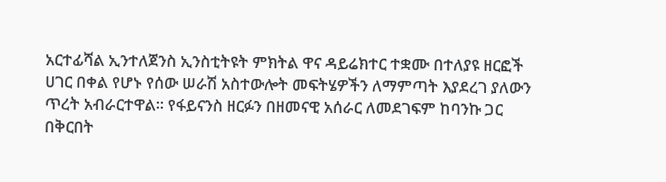አርተፊሻል ኢንተለጀንስ ኢንስቲትዩት ምክትል ዋና ዳይሬክተር ተቋሙ በተለያዩ ዘርፎች ሀገር በቀል የሆኑ የሰው ሠራሽ አስተውሎት መፍትሄዎችን ለማምጣት እያደረገ ያለውን ጥረት አብራርተዋል፡፡ የፋይናንስ ዘርፉን በዘመናዊ አሰራር ለመደገፍም ከባንኩ ጋር በቅርበት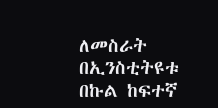ለመስራት በኢንስቲትዩቱ በኩል ከፍተኛ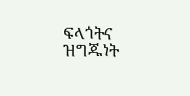ፍላጎትና ዝግጁነት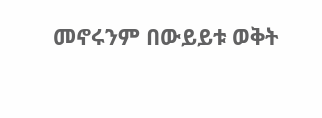መኖሩንም በውይይቱ ወቅት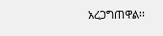አረጋግጠዋል፡፡